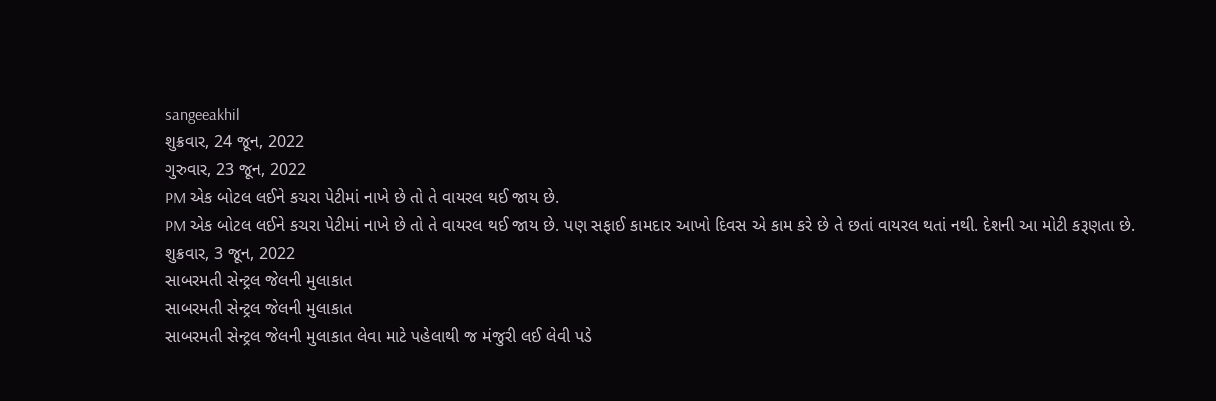sangeeakhil
શુક્રવાર, 24 જૂન, 2022
ગુરુવાર, 23 જૂન, 2022
PM એક બોટલ લઈને કચરા પેટીમાં નાખે છે તો તે વાયરલ થઈ જાય છે.
PM એક બોટલ લઈને કચરા પેટીમાં નાખે છે તો તે વાયરલ થઈ જાય છે. પણ સફાઈ કામદાર આખો દિવસ એ કામ કરે છે તે છતાં વાયરલ થતાં નથી. દેશની આ મોટી કરૂણતા છે.
શુક્રવાર, 3 જૂન, 2022
સાબરમતી સેન્ટ્રલ જેલની મુલાકાત
સાબરમતી સેન્ટ્રલ જેલની મુલાકાત
સાબરમતી સેન્ટ્રલ જેલની મુલાકાત લેવા માટે પહેલાથી જ મંજુરી લઈ લેવી પડે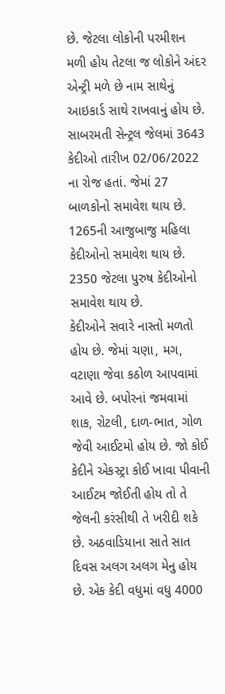છે. જેટલા લોકોની પરમીશન મળી હોય તેટલા જ લોકોને અંદર એન્ટ્રી મળે છે નામ સાથેનું આઇકાર્ડ સાથે રાખવાનું હોય છે.
સાબરમતી સેન્ટ્રલ જેલમાં 3643 કેદીઓ તારીખ 02/06/2022 ના રોજ હતાં. જેમાં 27 બાળકોનો સમાવેશ થાય છે. 1265ની આજુબાજુ મહિલા કેદીઓનો સમાવેશ થાય છે. 2350 જેટલા પુરુષ કેદીઓનો સમાવેશ થાય છે.
કેદીઓને સવારે નાસ્તો મળતો હોય છે. જેમાં ચણા, મગ, વટાણા જેવા કઠોળ આપવામાં આવે છે. બપોરનાં જમવામાં શાક, રોટલી, દાળ-ભાત, ગોળ જેવી આઈટમો હોય છે. જો કોઈ કેદીને એકસ્ટ્રા કોઈ ખાવા પીવાની આઈટમ જોઈતી હોય તો તે જેલની કરંસીથી તે ખરીદી શકે છે. અઠવાડિયાના સાતે સાત દિવસ અલગ અલગ મેનુ હોય છે. એક કેદી વધુમાં વધુ 4000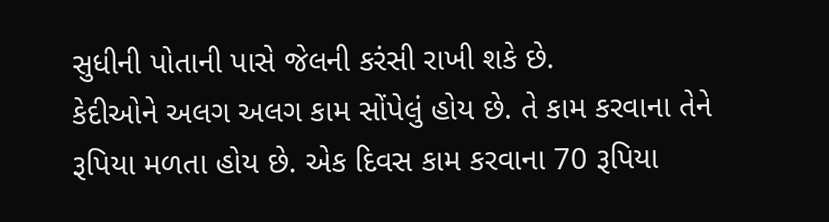સુધીની પોતાની પાસે જેલની કરંસી રાખી શકે છે.
કેદીઓને અલગ અલગ કામ સોંપેલું હોય છે. તે કામ કરવાના તેને રૂપિયા મળતા હોય છે. એક દિવસ કામ કરવાના 70 રૂપિયા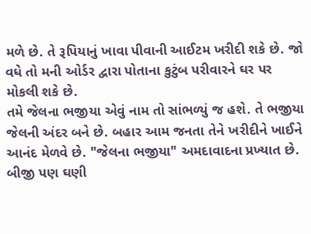મળે છે. તે રૂપિયાનું ખાવા પીવાની આઈટમ ખરીદી શકે છે. જો વધે તો મની ઓર્ડર દ્વારા પોતાના કુટુંબ પરીવારને ઘર પર મોકલી શકે છે.
તમે જેલના ભજીયા એવું નામ તો સાંભળ્યું જ હશે. તે ભજીયા જેલની અંદર બને છે. બહાર આમ જનતા તેને ખરીદીને ખાઈને આનંદ મેળવે છે. "જેલના ભજીયા" અમદાવાદના પ્રખ્યાત છે. બીજી પણ ઘણી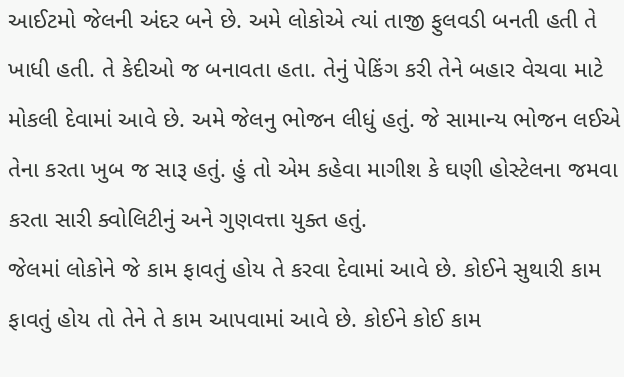આઈટમો જેલની અંદર બને છે. અમે લોકોએ ત્યાં તાજી ફુલવડી બનતી હતી તે ખાધી હતી. તે કેદીઓ જ બનાવતા હતા. તેનું પેકિંગ કરી તેને બહાર વેચવા માટે મોકલી દેવામાં આવે છે. અમે જેલનુ ભોજન લીધું હતું. જે સામાન્ય ભોજન લઈએ તેના કરતા ખુબ જ સારૂ હતું. હું તો એમ કહેવા માગીશ કે ઘણી હોસ્ટેલના જમવા કરતા સારી ક્વોલિટીનું અને ગુણવત્તા યુક્ત હતું.
જેલમાં લોકોને જે કામ ફાવતું હોય તે કરવા દેવામાં આવે છે. કોઈને સુથારી કામ ફાવતું હોય તો તેને તે કામ આપવામાં આવે છે. કોઈને કોઈ કામ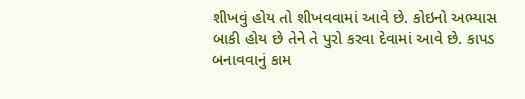શીખવું હોય તો શીખવવામાં આવે છે. કોઇનો અભ્યાસ બાકી હોય છે તેને તે પુરો કરવા દેવામાં આવે છે. કાપડ બનાવવાનું કામ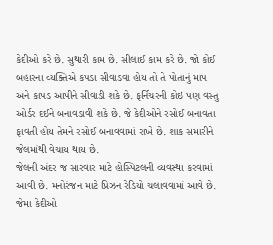કેદીઓ કરે છે. સુથારી કામ છે. સીલાઈ કામ કરે છે. જો કોઈ બહારના વ્યક્તિએ કપડા સીવાડવા હોય તો તે પોતાનું માપ અને કાપડ આપીને સીવાડી શકે છે. ફર્નિચરની કોઇ પણ વસ્તુ ઓર્ડર દઈને બનાવડાવી શકે છે. જે કેદીઓને રસોઈ બનાવતા ફાવતી હોય તેમને રસોઈ બનાવવામાં રાખે છે. શાક સમારીને જેલમાંથી વેચાય થાય છે.
જેલની અંદર જ સારવાર માટે હોસ્પિટલની વ્યવસ્થા કરવામાં આવી છે. મનોરંજન માટે પ્રિઝન રેડિયો ચલાવવામાં આવે છે. જેમા કેદીઓ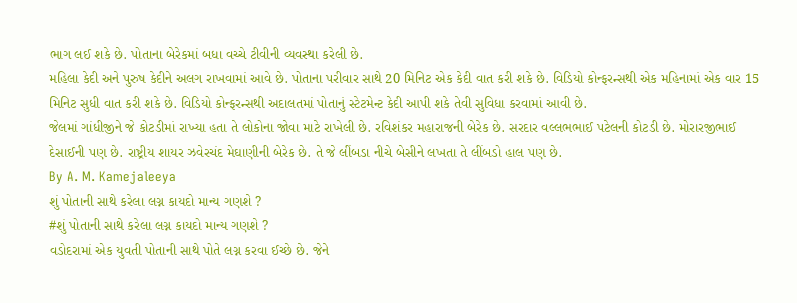ભાગ લઈ શકે છે. પોતાના બેરેકમાં બધા વચ્ચે ટીવીની વ્યવસ્થા કરેલી છે.
મહિલા કેદી અને પુરુષ કેદીને અલગ રાખવામાં આવે છે. પોતાના પરીવાર સાથે 20 મિનિટ એક કેદી વાત કરી શકે છે. વિડિયો કોન્ફરન્સથી એક મહિનામાં એક વાર 15 મિનિટ સુધી વાત કરી શકે છે. વિડિયો કોન્ફરન્સથી અદાલતમાં પોતાનું સ્ટેટમેન્ટ કેદી આપી શકે તેવી સુવિધા કરવામાં આવી છે.
જેલમાં ગાંધીજીને જે કોટડીમાં રાખ્યા હતા તે લોકોના જોવા માટે રાખેલી છે. રવિશંકર મહારાજની બેરેક છે. સરદાર વલ્લભભાઈ પટેલની કોટડી છે. મોરારજીભાઈ દેસાઈની પણ છે. રાષ્ટ્રીય શાયર ઝવેરચંદ મેઘાણીની બેરેક છે. તે જે લીંબડા નીચે બેસીને લખતા તે લીંબડો હાલ પણ છે.
By A. M. Kamejaleeya
શું પોતાની સાથે કરેલા લગ્ન કાયદો માન્ય ગણશે ?
#શું પોતાની સાથે કરેલા લગ્ન કાયદો માન્ય ગણશે ?
વડોદરામાં એક યુવતી પોતાની સાથે પોતે લગ્ન કરવા ઈચ્છે છે. જેને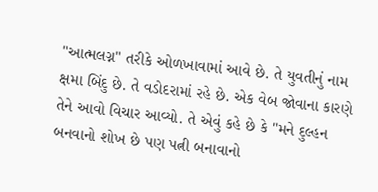"આત્મલગ્ન" તરીકે ઓળખાવામાં આવે છે. તે યુવતીનું નામ ક્ષમા બિંદુ છે. તે વડોદરામાં રહે છે. એક વેબ જોવાના કારણે તેને આવો વિચાર આવ્યો. તે એવું કહે છે કે "મને દુલ્હન બનવાનો શોખ છે પણ પત્ની બનાવાનો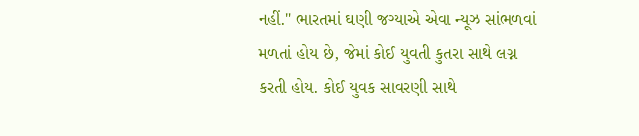નહીં." ભારતમાં ઘણી જગ્યાએ એવા ન્યૂઝ સાંભળવાં મળતાં હોય છે, જેમાં કોઈ યુવતી કુતરા સાથે લગ્ન કરતી હોય. કોઈ યુવક સાવરણી સાથે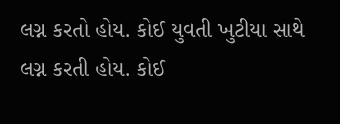લગ્ન કરતો હોય. કોઈ યુવતી ખુટીયા સાથે લગ્ન કરતી હોય. કોઈ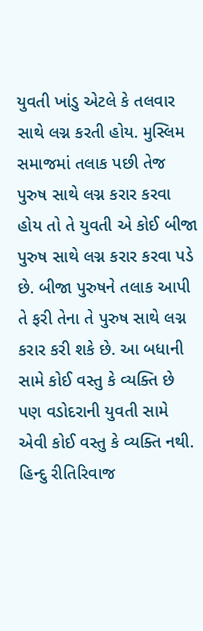યુવતી ખાંડુ એટલે કે તલવાર સાથે લગ્ન કરતી હોય. મુસ્લિમ સમાજમાં તલાક પછી તેજ પુરુષ સાથે લગ્ન કરાર કરવા હોય તો તે યુવતી એ કોઈ બીજા પુરુષ સાથે લગ્ન કરાર કરવા પડે છે. બીજા પુરુષને તલાક આપી તે ફરી તેના તે પુરુષ સાથે લગ્ન કરાર કરી શકે છે. આ બધાની સામે કોઈ વસ્તુ કે વ્યક્તિ છે પણ વડોદરાની યુવતી સામે એવી કોઈ વસ્તુ કે વ્યક્તિ નથી.
હિન્દુ રીતિરિવાજ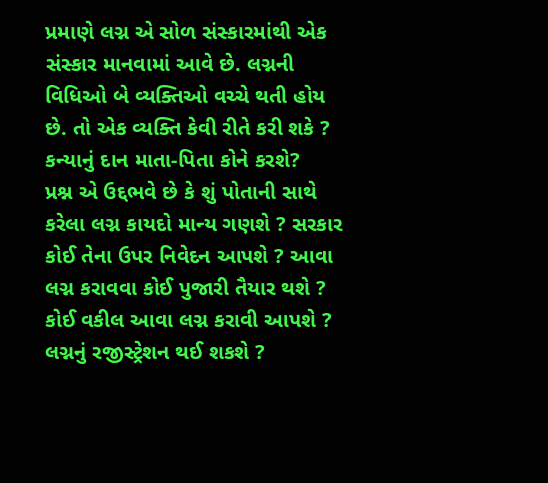પ્રમાણે લગ્ન એ સોળ સંસ્કારમાંથી એક સંસ્કાર માનવામાં આવે છે. લગ્નની વિધિઓ બે વ્યક્તિઓ વચ્ચે થતી હોય છે. તો એક વ્યક્તિ કેવી રીતે કરી શકે ? કન્યાનું દાન માતા-પિતા કોને કરશે?
પ્રશ્ન એ ઉદ્દભવે છે કે શું પોતાની સાથે કરેલા લગ્ન કાયદો માન્ય ગણશે ? સરકાર કોઈ તેના ઉપર નિવેદન આપશે ? આવા લગ્ન કરાવવા કોઈ પુજારી તૈયાર થશે ? કોઈ વકીલ આવા લગ્ન કરાવી આપશે ? લગ્નનું રજીસ્ટ્રેશન થઈ શકશે ?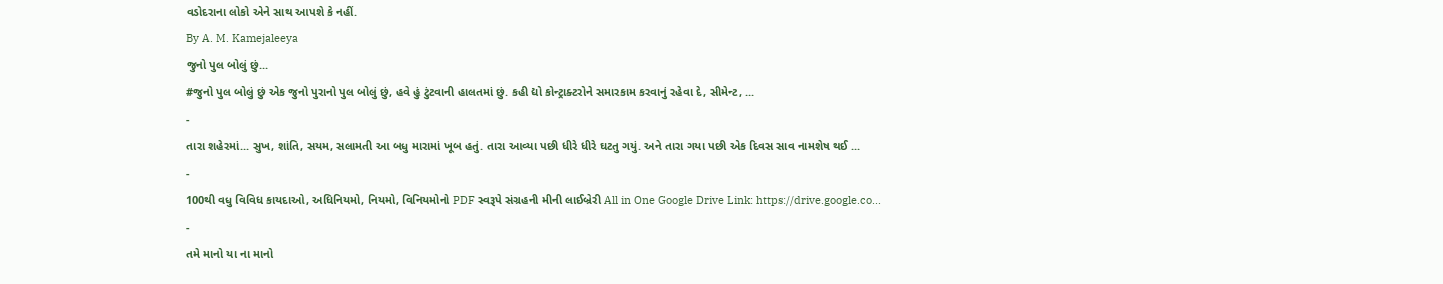વડોદરાના લોકો એને સાથ આપશે કે નહીં.
By A. M. Kamejaleeya
જુનો પુલ બોલું છું...
#જુનો પુલ બોલું છું એક જુનો પુરાનો પુલ બોલું છું, હવે હું ટુંટવાની હાલતમાં છું. કહી દ્યો કોન્ટ્રાક્ટરોને સમારકામ કરવાનું રહેવા દે, સીમેન્ટ, ...
-
તારા શહેરમાં... સુખ, શાંતિ, સયમ, સલામતી આ બધુ મારામાં ખૂબ હતું. તારા આવ્યા પછી ધીરે ધીરે ઘટતુ ગયું. અને તારા ગયા પછી એક દિવસ સાવ નામશેષ થઈ ...
-
100થી વધુ વિવિધ કાયદાઓ, અધિનિયમો, નિયમો, વિનિયમોનો PDF સ્વરૂપે સંગ્રહની મીની લાઈબ્રેરી All in One Google Drive Link: https://drive.google.co...
-
તમે માનો યા ના માનો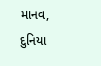માનવ, દુનિયા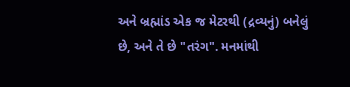અને બ્રહ્માંડ એક જ મેટરથી (દ્રવ્યનું) બનેલું છે, અને તે છે "તરંગ". મનમાંથી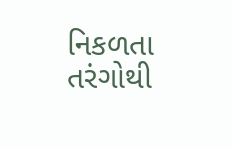નિકળતા તરંગોથી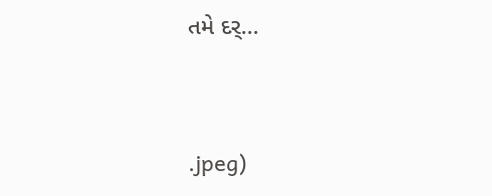તમે દર્...


.jpeg)